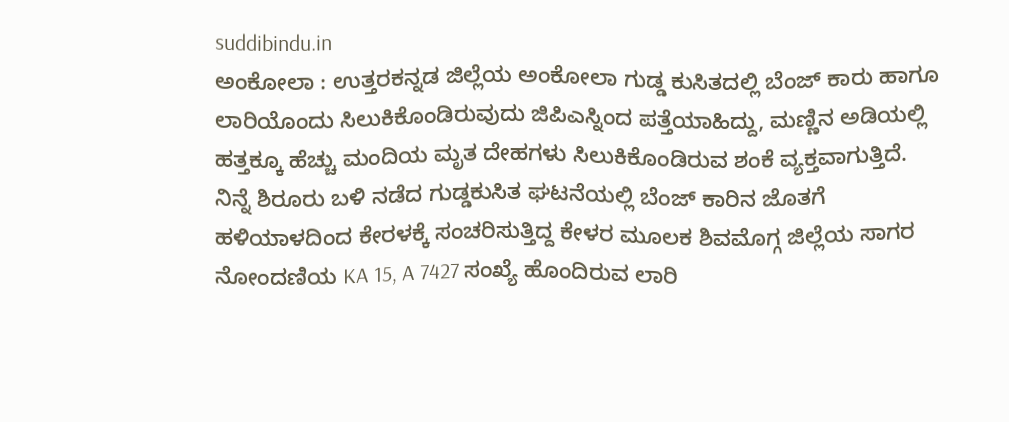suddibindu.in
ಅಂಕೋಲಾ : ಉತ್ತರಕನ್ನಡ ಜಿಲ್ಲೆಯ ಅಂಕೋಲಾ ಗುಡ್ಡ ಕುಸಿತದಲ್ಲಿ ಬೆಂಜ್ ಕಾರು ಹಾಗೂ ಲಾರಿಯೊಂದು ಸಿಲುಕಿಕೊಂಡಿರುವುದು ಜಿಪಿಎಸ್ನಿಂದ ಪತ್ತೆಯಾಹಿದ್ದು, ಮಣ್ಣಿನ ಅಡಿಯಲ್ಲಿ ಹತ್ತಕ್ಕೂ ಹೆಚ್ಚು ಮಂದಿಯ ಮೃತ ದೇಹಗಳು ಸಿಲುಕಿಕೊಂಡಿರುವ ಶಂಕೆ ವ್ಯಕ್ತವಾಗುತ್ತಿದೆ.
ನಿನ್ನೆ ಶಿರೂರು ಬಳಿ ನಡೆದ ಗುಡ್ಡಕುಸಿತ ಘಟನೆಯಲ್ಲಿ ಬೆಂಜ್ ಕಾರಿನ ಜೊತಗೆ ಹಳಿಯಾಳದಿಂದ ಕೇರಳಕ್ಕೆ ಸಂಚರಿಸುತ್ತಿದ್ದ ಕೇಳರ ಮೂಲಕ ಶಿವಮೊಗ್ಗ ಜಿಲ್ಲೆಯ ಸಾಗರ ನೋಂದಣಿಯ KA 15, A 7427 ಸಂಖ್ಯೆ ಹೊಂದಿರುವ ಲಾರಿ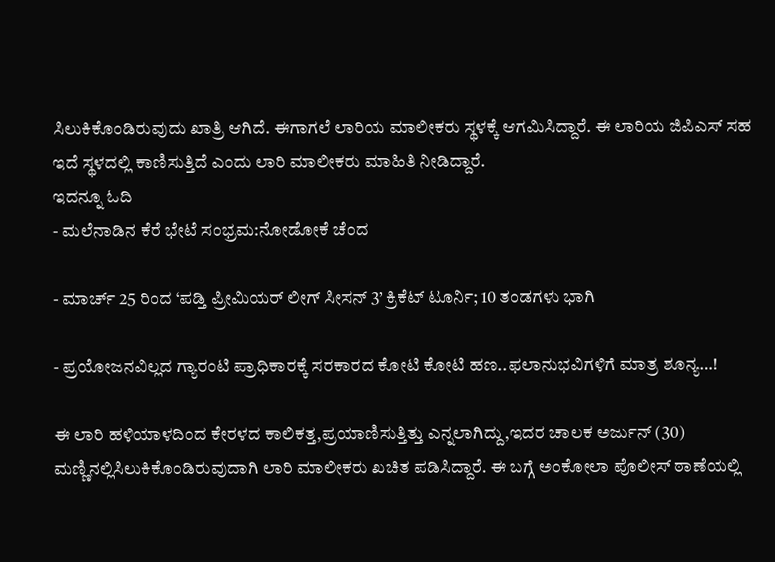ಸಿಲುಕಿಕೊಂಡಿರುವುದು ಖಾತ್ರಿ ಆಗಿದೆ. ಈಗಾಗಲೆ ಲಾರಿಯ ಮಾಲೀಕರು ಸ್ಥಳಕ್ಕೆ ಆಗಮಿಸಿದ್ದಾರೆ. ಈ ಲಾರಿಯ ಜಿಪಿಎಸ್ ಸಹ ಇದೆ ಸ್ಥಳದಲ್ಲಿ ಕಾಣಿಸುತ್ತಿದೆ ಎಂದು ಲಾರಿ ಮಾಲೀಕರು ಮಾಹಿತಿ ನೀಡಿದ್ದಾರೆ.
ಇದನ್ನೂ ಓದಿ
- ಮಲೆನಾಡಿನ ಕೆರೆ ಭೇಟೆ ಸಂಭ್ರಮ:ನೋಡೋಕೆ ಚೆಂದ

- ಮಾರ್ಚ್ 25 ರಿಂದ ‘ಪಡ್ತಿ ಪ್ರೀಮಿಯರ್ ಲೀಗ್ ಸೀಸನ್ 3’ ಕ್ರಿಕೆಟ್ ಟೂರ್ನಿ; 10 ತಂಡಗಳು ಭಾಗಿ

- ಪ್ರಯೋಜನವಿಲ್ಲದ ಗ್ಯಾರಂಟಿ ಪ್ರಾಧಿಕಾರಕ್ಕೆ ಸರಕಾರದ ಕೋಟಿ ಕೋಟಿ ಹಣ..ಫಲಾನುಭವಿಗಳಿಗೆ ಮಾತ್ರ ಶೂನ್ಯ…!

ಈ ಲಾರಿ ಹಳಿಯಾಳದಿಂದ ಕೇರಳದ ಕಾಲಿಕತ್ತ,ಪ್ರಯಾಣಿಸುತ್ತಿತ್ತು ಎನ್ನಲಾಗಿದ್ದು,ಇದರ ಚಾಲಕ ಅರ್ಜುನ್ (30) ಮಣ್ಣಿನಲ್ಲಿಸಿಲುಕಿಕೊಂಡಿರುವುದಾಗಿ ಲಾರಿ ಮಾಲೀಕರು ಖಚಿತ ಪಡಿಸಿದ್ದಾರೆ. ಈ ಬಗ್ಗೆ ಅಂಕೋಲಾ ಪೊಲೀಸ್ ಠಾಣೆಯಲ್ಲಿ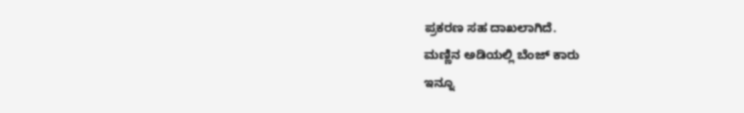ಪ್ರಕರಣ ಸಹ ದಾಖಲಾಗಿದೆ.
ಮಣ್ಣಿನ ಅಡಿಯಲ್ಲಿ ಬೆಂಜ್ ಕಾರು
ಇನ್ನೂ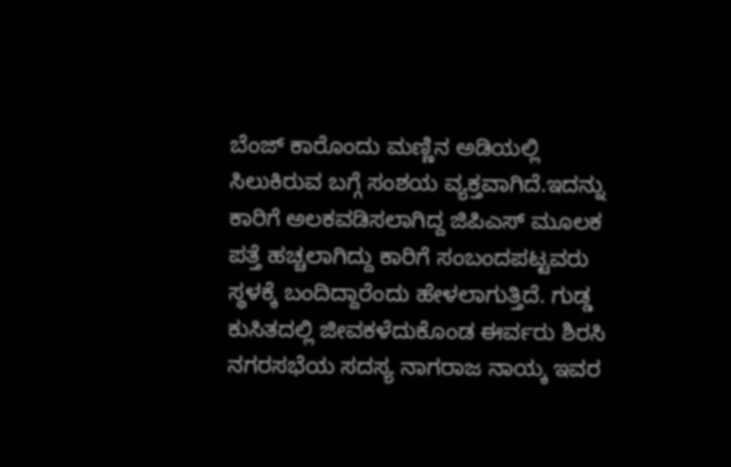ಬೆಂಜ್ ಕಾರೊಂದು ಮಣ್ಣಿನ ಅಡಿಯಲ್ಲಿ ಸಿಲುಕಿರುವ ಬಗ್ಗೆ ಸಂಶಯ ವ್ಯಕ್ತವಾಗಿದೆ.ಇದನ್ನು ಕಾರಿಗೆ ಅಲಕವಡಿಸಲಾಗಿದ್ದ ಜಿಪಿಎಸ್ ಮೂಲಕ ಪತ್ತೆ ಹಚ್ಚಲಾಗಿದ್ದು ಕಾರಿಗೆ ಸಂಬಂದಪಟ್ಟವರು ಸ್ಥಳಕ್ಕೆ ಬಂದಿದ್ದಾರೆಂದು ಹೇಳಲಾಗುತ್ತಿದೆ. ಗುಡ್ಡ ಕುಸಿತದಲ್ಲಿ ಜೀವಕಳೆದುಕೊಂಡ ಈರ್ವರು ಶಿರಸಿ ನಗರಸಭೆಯ ಸದಸ್ಯ ನಾಗರಾಜ ನಾಯ್ಕ ಇವರ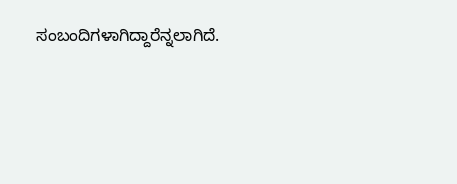ಸಂಬಂದಿಗಳಾಗಿದ್ದಾರೆನ್ನಲಾಗಿದೆ.